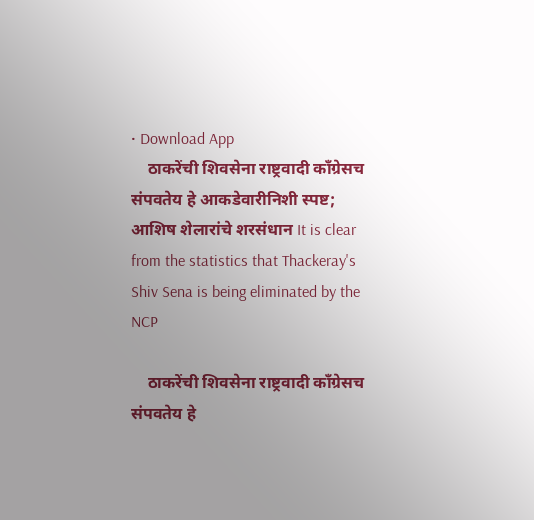• Download App
    ठाकरेंची शिवसेना राष्ट्रवादी काँग्रेसच संपवतेय हे आकडेवारीनिशी स्पष्ट; आशिष शेलारांचे शरसंधान It is clear from the statistics that Thackeray's Shiv Sena is being eliminated by the NCP

    ठाकरेंची शिवसेना राष्ट्रवादी काँग्रेसच संपवतेय हे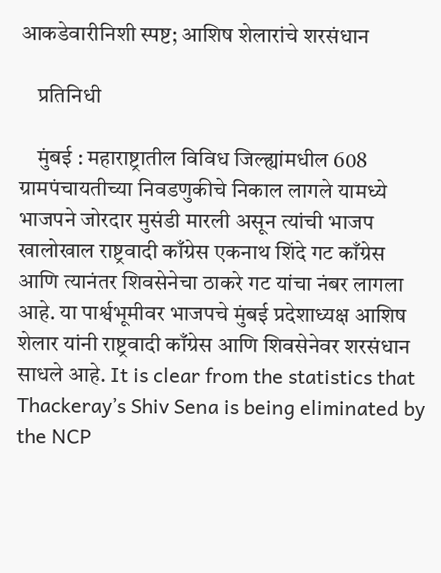आकडेवारीनिशी स्पष्ट; आशिष शेलारांचे शरसंधान

    प्रतिनिधी

    मुंबई : महाराष्ट्रातील विविध जिल्ह्यांमधील 608 ग्रामपंचायतीच्या निवडणुकीचे निकाल लागले यामध्ये भाजपने जोरदार मुसंडी मारली असून त्यांची भाजप खालोखाल राष्ट्रवादी काँग्रेस एकनाथ शिंदे गट काँग्रेस आणि त्यानंतर शिवसेनेचा ठाकरे गट यांचा नंबर लागला आहे. या पार्श्वभूमीवर भाजपचे मुंबई प्रदेशाध्यक्ष आशिष शेलार यांनी राष्ट्रवादी काँग्रेस आणि शिवसेनेवर शरसंधान साधले आहे. It is clear from the statistics that Thackeray’s Shiv Sena is being eliminated by the NCP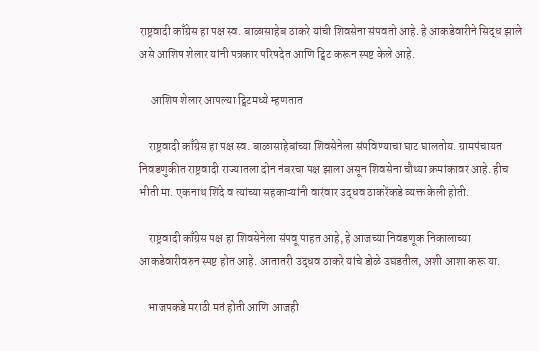राष्ट्रवादी काँग्रेस हा पक्ष स्व. बाळासाहेब ठाकरे यांची शिवसेना संपवतो आहे. हे आकडेवारीने सिद्ध झाले असे आशिष शेलार यांनी पत्रकार परिषदेत आणि ट्विट करून स्पष्ट केले आहे.

     आशिष शेलार आपल्या ट्विटमध्ये म्हणतात

    राष्ट्रवादी काँग्रेस हा पक्ष स्व. बाळासाहेबांच्या शिवसेनेला संपविण्याचा घाट घालतोय. ग्रामपंचायत निवडणुकीत राष्ट्रवादी राज्यातला दोन नंबरचा पक्ष झाला असून शिवसेना चौथ्या क्रमांकावर आहे. हीच भीती मा. एकनाथ शिंदे व त्यांच्या सहकाऱ्यांनी वारंवार उद्धव ठाकरेंकडे व्यक्त केली होती.

    राष्ट्रवादी काँग्रेस पक्ष हा शिवसेनेला संपवू पाहत आहे, हे आजच्या निवडणूक निकालाच्या आकडेवारीवरुन स्पष्ट होत आहे. आतातरी उद्धव ठाकरे यांचे डोळे उघडतील, अशी आशा करू या.

    भाजपकडे मराठी मतं होती आणि आजही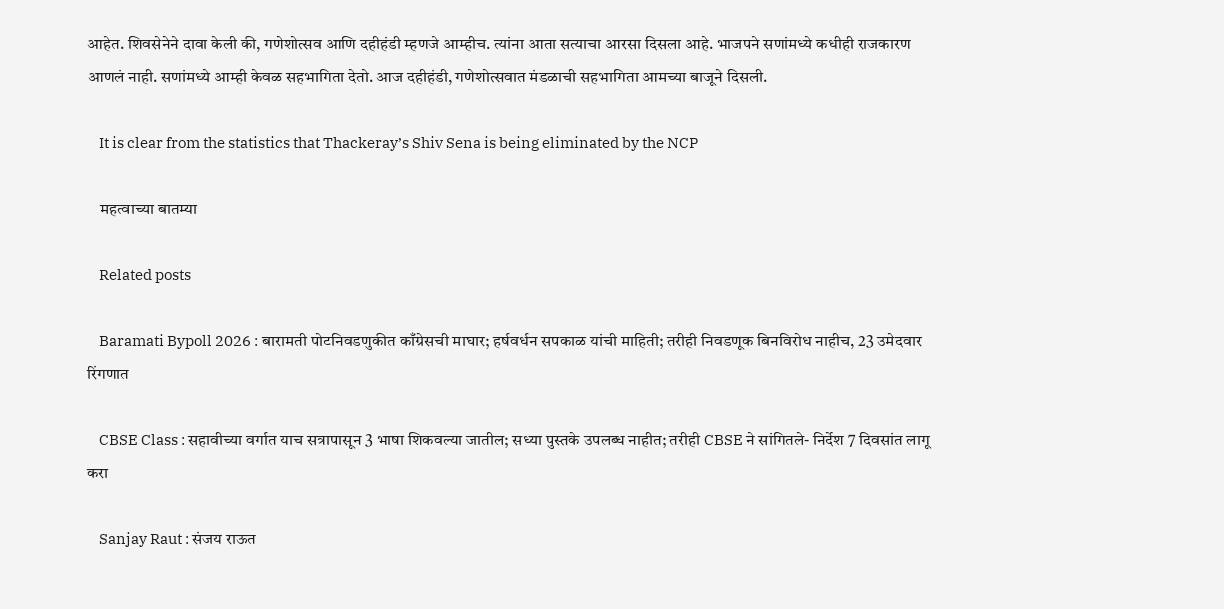आहेत. शिवसेनेने दावा केली की, गणेशोत्सव आणि दहीहंडी म्हणजे आम्हीच. त्यांना आता सत्याचा आरसा दिसला आहे. भाजपने सणांमध्ये कधीही राजकारण आणलं नाही. सणांमध्ये आम्ही केवळ सहभागिता देतो. आज दहीहंडी, गणेशोत्सवात मंडळाची सहभागिता आमच्या बाजूने दिसली.

    It is clear from the statistics that Thackeray’s Shiv Sena is being eliminated by the NCP

    महत्वाच्या बातम्या

    Related posts

    Baramati Bypoll 2026 : बारामती पोटनिवडणुकीत काँग्रेसची माघार; हर्षवर्धन सपकाळ यांची माहिती; तरीही निवडणूक बिनविरोध नाहीच, 23 उमेदवार रिंगणात

    CBSE Class : सहावीच्या वर्गात याच सत्रापासून 3 भाषा शिकवल्या जातील; सध्या पुस्तके उपलब्ध नाहीत; तरीही CBSE ने सांगितले- निर्देश 7 दिवसांत लागू करा

    Sanjay Raut : संजय राऊत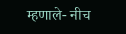म्हणाले- नीच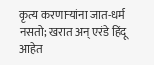कृत्य करणाऱ्यांना जात-धर्म नसतो; खरात अन् एरंडे हिंदू आहेत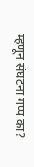म्हणून संघटना गप्प का?